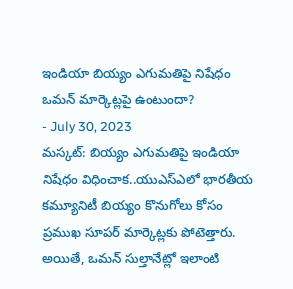ఇండియా బియ్యం ఎగుమతిపై నిషేధం ఒమన్ మార్కెట్లపై ఉంటుందా?
- July 30, 2023
మస్కట్: బియ్యం ఎగుమతిపై ఇండియా నిషేధం విధించాక..యుఎస్ఎలో భారతీయ కమ్యూనిటీ బియ్యం కొనుగోలు కోసం ప్రముఖ సూపర్ మార్కెట్లకు పోటెత్తారు. అయితే, ఒమన్ సుల్తానేట్లో ఇలాంటి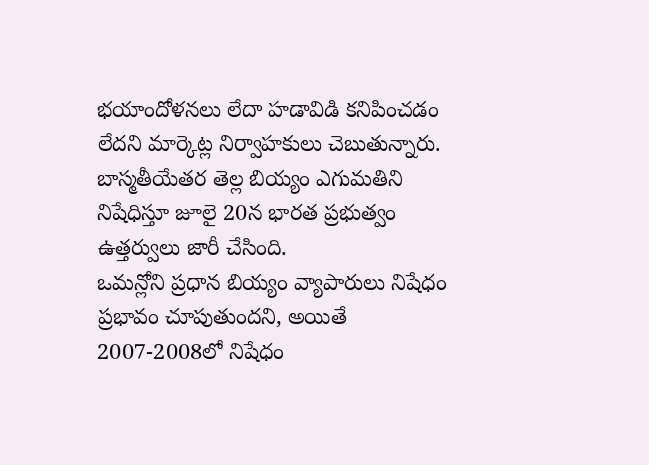భయాందోళనలు లేదా హడావిడి కనిపించడం లేదని మార్కెట్ల నిర్వాహకులు చెబుతున్నారు. బాస్మతీయేతర తెల్ల బియ్యం ఎగుమతిని నిషేధిస్తూ జూలై 20న భారత ప్రభుత్వం ఉత్తర్వులు జారీ చేసింది.
ఒమన్లోని ప్రధాన బియ్యం వ్యాపారులు నిషేధం ప్రభావం చూపుతుందని, అయితే 2007-2008లో నిషేధం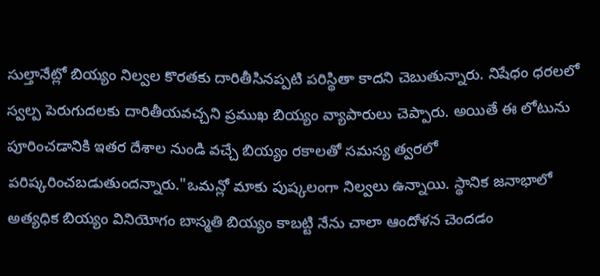సుల్తానేట్లో బియ్యం నిల్వల కొరతకు దారితీసినప్పటి పరిస్థితా కాదని చెబుతున్నారు. నిషేధం ధరలలో స్వల్ప పెరుగుదలకు దారితీయవచ్చని ప్రముఖ బియ్యం వ్యాపారులు చెప్పారు. అయితే ఈ లోటును పూరించడానికి ఇతర దేశాల నుండి వచ్చే బియ్యం రకాలతో సమస్య త్వరలో పరిష్కరించబడుతుందన్నారు."ఒమన్లో మాకు పుష్కలంగా నిల్వలు ఉన్నాయి. స్థానిక జనాభాలో అత్యధిక బియ్యం వినియోగం బాస్మతి బియ్యం కాబట్టి నేను చాలా ఆందోళన చెందడం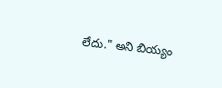లేదు." అని బియ్యం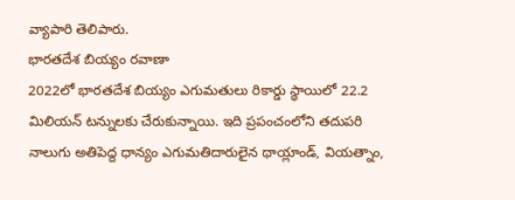వ్యాపారి తెలిపారు.
భారతదేశ బియ్యం రవాణా
2022లో భారతదేశ బియ్యం ఎగుమతులు రికార్డు స్థాయిలో 22.2 మిలియన్ టన్నులకు చేరుకున్నాయి. ఇది ప్రపంచంలోని తదుపరి నాలుగు అతిపెద్ద ధాన్యం ఎగుమతిదారులైన థాయ్లాండ్, వియత్నాం,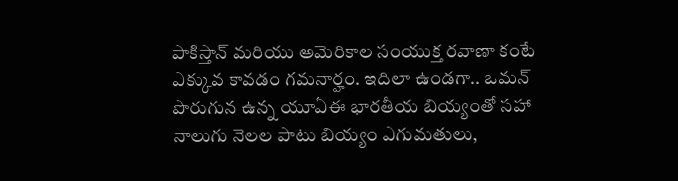పాకిస్తాన్ మరియు అమెరికాల సంయుక్త రవాణా కంటే ఎక్కువ కావడం గమనార్హం. ఇదిలా ఉండగా.. ఒమన్ పొరుగున ఉన్న యూఏఈ భారతీయ బియ్యంతో సహా నాలుగు నెలల పాటు బియ్యం ఎగుమతులు,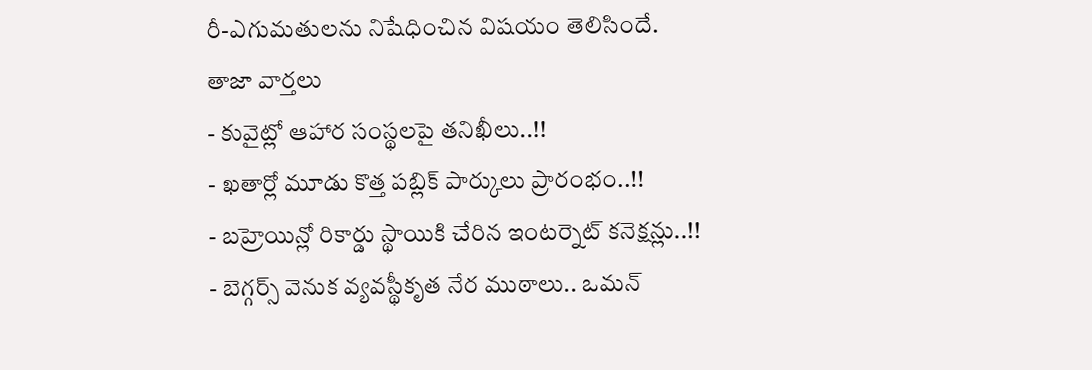రీ-ఎగుమతులను నిషేధించిన విషయం తెలిసిందే.
తాజా వార్తలు
- కువైట్లో ఆహార సంస్థలపై తనిఖీలు..!!
- ఖతార్లో మూడు కొత్త పబ్లిక్ పార్కులు ప్రారంభం..!!
- బహ్రెయిన్లో రికార్డు స్థాయికి చేరిన ఇంటర్నెట్ కనెక్షన్లు..!!
- బెగ్గర్స్ వెనుక వ్యవస్థీకృత నేర ముఠాలు.. ఒమన్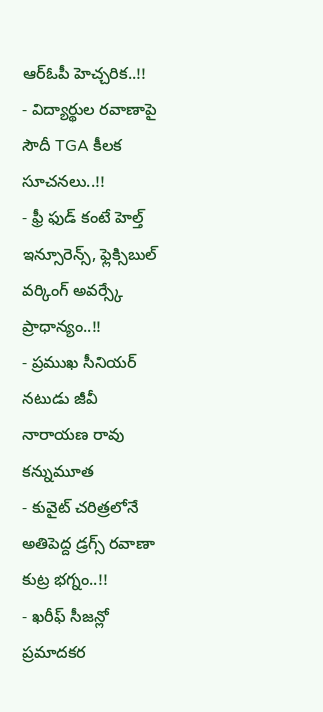ఆర్ఓపీ హెచ్చరిక..!!
- విద్యార్థుల రవాణాపై సౌదీ TGA కీలక సూచనలు..!!
- ఫ్రీ ఫుడ్ కంటే హెల్త్ ఇన్సూరెన్స్, ఫ్లెక్సిబుల్ వర్కింగ్ అవర్స్కే ప్రాధాన్యం..!!
- ప్రముఖ సీనియర్ నటుడు జీవీ నారాయణ రావు కన్నుమూత
- కువైట్ చరిత్రలోనే అతిపెద్ద డ్రగ్స్ రవాణా కుట్ర భగ్నం..!!
- ఖరీఫ్ సీజన్లో ప్రమాదకర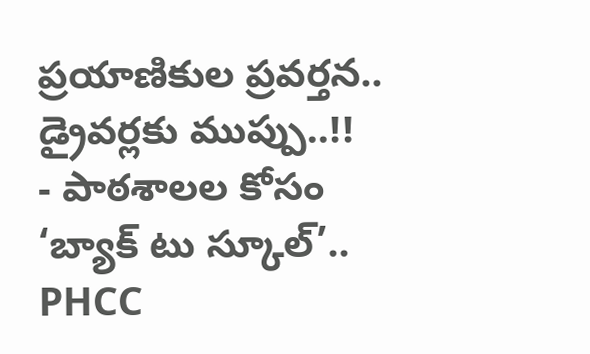ప్రయాణికుల ప్రవర్తన.. డ్రైవర్లకు ముప్పు..!!
- పాఠశాలల కోసం ‘బ్యాక్ టు స్కూల్’.. PHCC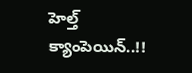హెల్త్ క్యాంపెయిన్..!!